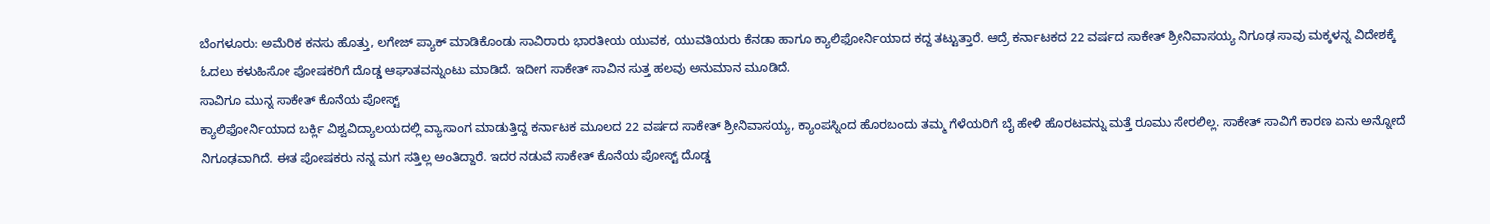ಬೆಂಗಳೂರು: ಅಮೆರಿಕ ಕನಸು ಹೊತ್ತು, ಲಗೇಜ್ ಪ್ಯಾಕ್ ಮಾಡಿಕೊಂಡು ಸಾವಿರಾರು ಭಾರತೀಯ ಯುವಕ, ಯುವತಿಯರು ಕೆನಡಾ ಹಾಗೂ ಕ್ಯಾಲಿಫೋರ್ನಿಯಾದ ಕದ್ದ ತಟ್ಟುತ್ತಾರೆ. ಆದ್ರೆ ಕರ್ನಾಟಕದ 22 ವರ್ಷದ ಸಾಕೇತ್ ಶ್ರೀನಿವಾಸಯ್ಯ ನಿಗೂಢ ಸಾವು ಮಕ್ಕಳನ್ನ ವಿದೇಶಕ್ಕೆ ಓದಲು ಕಳುಹಿಸೋ ಪೋಷಕರಿಗೆ ದೊಡ್ಡ ಆಘಾತವನ್ನುಂಟು ಮಾಡಿದೆ. ಇದೀಗ ಸಾಕೇತ್ ಸಾವಿನ ಸುತ್ತ ಹಲವು ಅನುಮಾನ ಮೂಡಿದೆ.
ಸಾವಿಗೂ ಮುನ್ನ ಸಾಕೇತ್ ಕೊನೆಯ ಪೋಸ್ಟ್
ಕ್ಯಾಲಿಫೋರ್ನಿಯಾದ ಬರ್ಕ್ಲಿ ವಿಶ್ವವಿದ್ಯಾಲಯದಲ್ಲಿ ವ್ಯಾಸಾಂಗ ಮಾಡುತ್ತಿದ್ದ ಕರ್ನಾಟಕ ಮೂಲದ 22 ವರ್ಷದ ಸಾಕೇತ್ ಶ್ರೀನಿವಾಸಯ್ಯ, ಕ್ಯಾಂಪಸ್ನಿಂದ ಹೊರಬಂದು ತಮ್ಮ ಗೆಳೆಯರಿಗೆ ಬೈ ಹೇಳಿ ಹೊರಟವನ್ನು ಮತ್ತೆ ರೂಮು ಸೇರಲಿಲ್ಲ. ಸಾಕೇತ್ ಸಾವಿಗೆ ಕಾರಣ ಏನು ಅನ್ನೋದೆ ನಿಗೂಢವಾಗಿದೆ. ಈತ ಪೋಷಕರು ನನ್ನ ಮಗ ಸತ್ತಿಲ್ಲ ಅಂತಿದ್ದಾರೆ. ಇದರ ನಡುವೆ ಸಾಕೇತ್ ಕೊನೆಯ ಪೋಸ್ಟ್ ದೊಡ್ಡ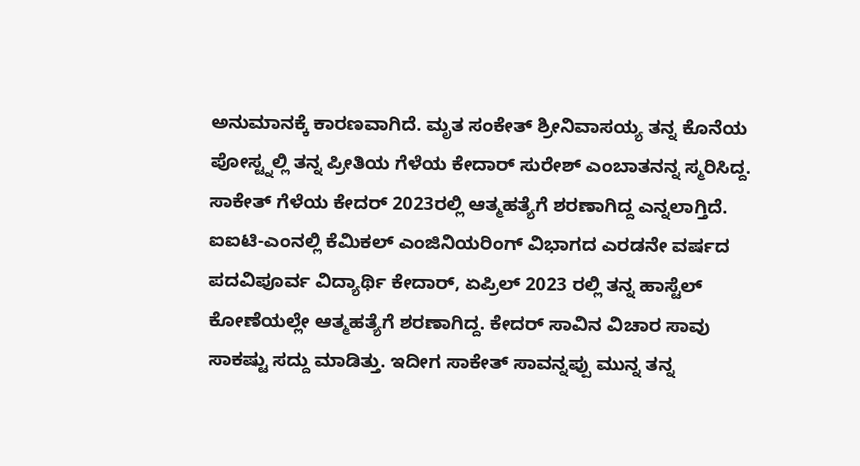ಅನುಮಾನಕ್ಕೆ ಕಾರಣವಾಗಿದೆ. ಮೃತ ಸಂಕೇತ್ ಶ್ರೀನಿವಾಸಯ್ಯ ತನ್ನ ಕೊನೆಯ ಪೋಸ್ಟ್ನಲ್ಲಿ ತನ್ನ ಪ್ರೀತಿಯ ಗೆಳೆಯ ಕೇದಾರ್ ಸುರೇಶ್ ಎಂಬಾತನನ್ನ ಸ್ಮರಿಸಿದ್ದ. ಸಾಕೇತ್ ಗೆಳೆಯ ಕೇದರ್ 2023ರಲ್ಲಿ ಆತ್ಮಹತ್ಯೆಗೆ ಶರಣಾಗಿದ್ದ ಎನ್ನಲಾಗ್ತಿದೆ. ಐಐಟಿ-ಎಂನಲ್ಲಿ ಕೆಮಿಕಲ್ ಎಂಜಿನಿಯರಿಂಗ್ ವಿಭಾಗದ ಎರಡನೇ ವರ್ಷದ ಪದವಿಪೂರ್ವ ವಿದ್ಯಾರ್ಥಿ ಕೇದಾರ್, ಏಪ್ರಿಲ್ 2023 ರಲ್ಲಿ ತನ್ನ ಹಾಸ್ಟೆಲ್ ಕೋಣೆಯಲ್ಲೇ ಆತ್ಮಹತ್ಯೆಗೆ ಶರಣಾಗಿದ್ದ. ಕೇದರ್ ಸಾವಿನ ವಿಚಾರ ಸಾವು ಸಾಕಷ್ಟು ಸದ್ದು ಮಾಡಿತ್ತು. ಇದೀಗ ಸಾಕೇತ್ ಸಾವನ್ನಪ್ಪು ಮುನ್ನ ತನ್ನ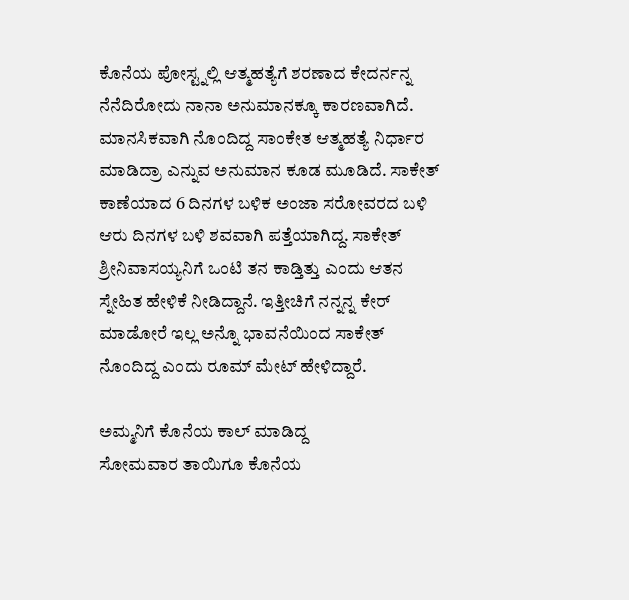ಕೊನೆಯ ಪೋಸ್ಟ್ನಲ್ಲಿ ಆತ್ಮಹತ್ಯೆಗೆ ಶರಣಾದ ಕೇದರ್ನನ್ನ ನೆನೆದಿರೋದು ನಾನಾ ಅನುಮಾನಕ್ಕೂ ಕಾರಣವಾಗಿದೆ. ಮಾನಸಿಕವಾಗಿ ನೊಂದಿದ್ದ ಸಾಂಕೇತ ಆತ್ಮಹತ್ಯೆ ನಿರ್ಧಾರ ಮಾಡಿದ್ರಾ ಎನ್ನುವ ಅನುಮಾನ ಕೂಡ ಮೂಡಿದೆ. ಸಾಕೇತ್ ಕಾಣೆಯಾದ 6 ದಿನಗಳ ಬಳಿಕ ಅಂಜಾ ಸರೋವರದ ಬಳಿ ಆರು ದಿನಗಳ ಬಳಿ ಶವವಾಗಿ ಪತ್ತೆಯಾಗಿದ್ದ. ಸಾಕೇತ್ ಶ್ರೀನಿವಾಸಯ್ಯನಿಗೆ ಒಂಟಿ ತನ ಕಾಡ್ತಿತ್ತು ಎಂದು ಆತನ ಸ್ನೇಹಿತ ಹೇಳಿಕೆ ನೀಡಿದ್ದಾನೆ. ಇತ್ತೀಚಿಗೆ ನನ್ನನ್ನ ಕೇರ್ ಮಾಡೋರೆ ಇಲ್ಲ ಅನ್ನೊ ಭಾವನೆಯಿಂದ ಸಾಕೇತ್ ನೊಂದಿದ್ದ ಎಂದು ರೂಮ್ ಮೇಟ್ ಹೇಳಿದ್ದಾರೆ.

ಅಮ್ಮನಿಗೆ ಕೊನೆಯ ಕಾಲ್ ಮಾಡಿದ್ದ
ಸೋಮವಾರ ತಾಯಿಗೂ ಕೊನೆಯ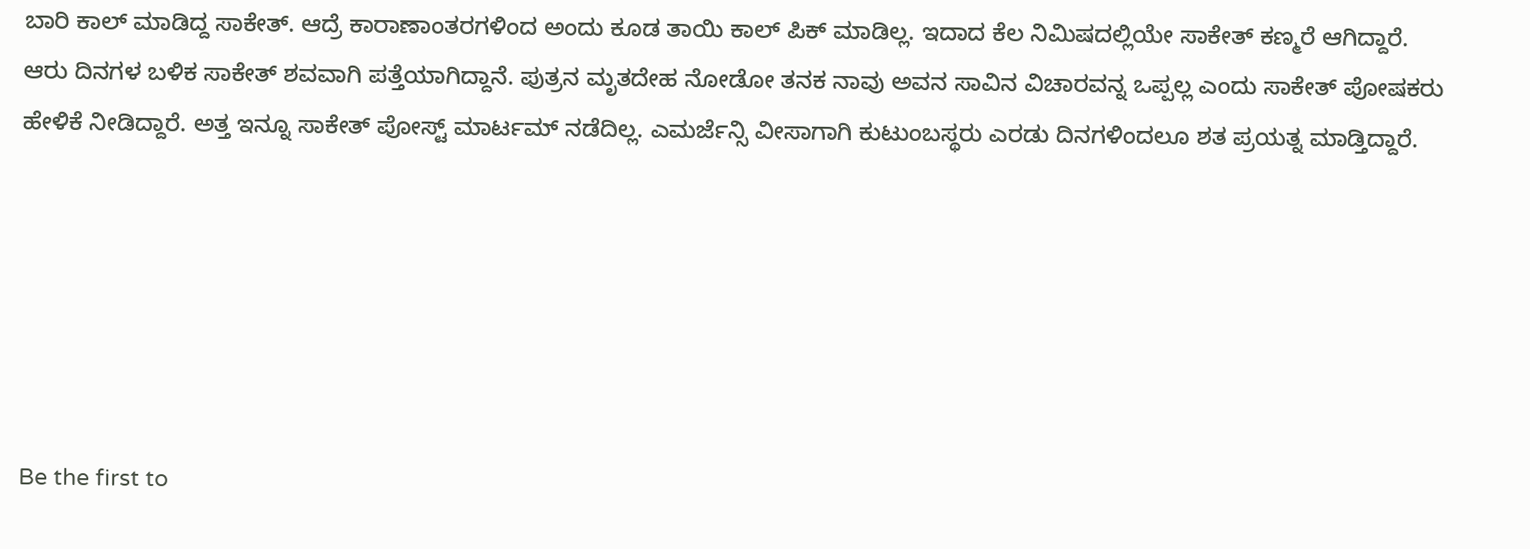ಬಾರಿ ಕಾಲ್ ಮಾಡಿದ್ದ ಸಾಕೇತ್. ಆದ್ರೆ ಕಾರಾಣಾಂತರಗಳಿಂದ ಅಂದು ಕೂಡ ತಾಯಿ ಕಾಲ್ ಪಿಕ್ ಮಾಡಿಲ್ಲ. ಇದಾದ ಕೆಲ ನಿಮಿಷದಲ್ಲಿಯೇ ಸಾಕೇತ್ ಕಣ್ಮರೆ ಆಗಿದ್ದಾರೆ. ಆರು ದಿನಗಳ ಬಳಿಕ ಸಾಕೇತ್ ಶವವಾಗಿ ಪತ್ತೆಯಾಗಿದ್ದಾನೆ. ಪುತ್ರನ ಮೃತದೇಹ ನೋಡೋ ತನಕ ನಾವು ಅವನ ಸಾವಿನ ವಿಚಾರವನ್ನ ಒಪ್ಪಲ್ಲ ಎಂದು ಸಾಕೇತ್ ಪೋಷಕರು ಹೇಳಿಕೆ ನೀಡಿದ್ದಾರೆ. ಅತ್ತ ಇನ್ನೂ ಸಾಕೇತ್ ಪೋಸ್ಟ್ ಮಾರ್ಟಮ್ ನಡೆದಿಲ್ಲ. ಎಮರ್ಜೆನ್ಸಿ ವೀಸಾಗಾಗಿ ಕುಟುಂಬಸ್ಥರು ಎರಡು ದಿನಗಳಿಂದಲೂ ಶತ ಪ್ರಯತ್ನ ಮಾಡ್ತಿದ್ದಾರೆ.






Be the first to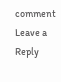comment
Leave a Reply